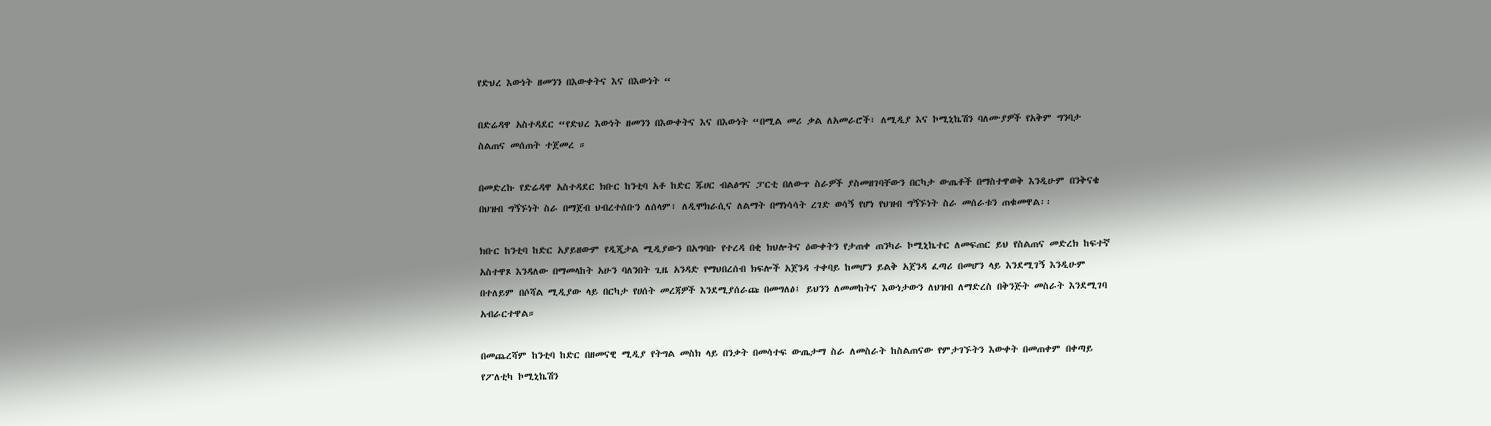የድህረ እውነት ዘመንን በእውቀትና እና በእውነት “

በድሬዳዋ አስተዳደር “የድህረ እውነት ዘመንን በእውቀትና እና በእውነት “በሚል መሪ ቃል ለአመራሮች፣ ለሚዲያ እና ኮሚኒኬሽን ባለሙያዎች የአቅም ግንባታ ስልጠና መሰጠት ተጀመረ ።

በመድረኩ የድሬዳዋ አስተዳደር ክቡር ከንቲባ አቶ ከድር ጁሀር ብልፅግና ፓርቲ በለውጥ ስራዎች ያስመዘገባቸውን በርካታ ውጤቶች በማስተዋወቅ እንዲሁም በንቅናቄ በህዝብ ግኝኙነት ስራ በማጀብ ህብረተሰቡን ለሰላም፣ ለዲሞክራሲና ለልማት በማነሳሳት ረገድ ወሳኝ የሆነ የህዝብ ግኝኙነት ስራ መሰራቱን ጠቁመዋል፡፡

ክቡር ከንቲባ ከድር አያይዘውም የዲጂታል ሚዲያውን በአግባቡ የተረዳ በቂ ክህሎትና ዕውቀትን የታጠቀ ጠንካራ ኮሚኒኬተር ለመፍጠር ይህ የስልጠና መድረክ ከፍተኛ አስተዋጾ እንዳለው በማመላከት አሁን ባለንበት ጊዜ አንዳድ የማህበረሰብ ክፍሎች አጀንዳ ተቀባይ ከመሆን ይልቅ አጀንዳ ፈጣሪ በመሆን ላይ እንደሚገኝ እንዲሁም በተለይም በሶሻል ሚዲያው ላይ በርካታ የሀሰት መረጃዎች እንደሚያሰራጩ በመግለፅ፤ ይህንን ለመመከትና እውነታውን ለህዝብ ለማድረስ በቅንጅት መስራት እንደሚገባ አብራርተዋል።

በመጨረሻም ከንቲባ ከድር በዘመናዊ ሚዲያ የትግል መስክ ላይ በንቃት በመሳተፍ ውጤታማ ስራ ለመስራት ከስልጠናው የምታገኙትን እውቀት በመጠቀም በቀጣይ የፖለቲካ ኮሚኒኬሽን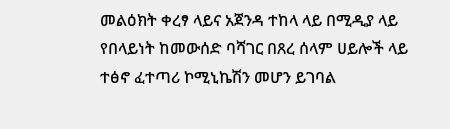መልዕክት ቀረፃ ላይና አጀንዳ ተከላ ላይ በሚዲያ ላይ የበላይነት ከመውሰድ ባሻገር በጸረ ሰላም ሀይሎች ላይ ተፅኖ ፈተጣሪ ኮሚኒኬሽን መሆን ይገባል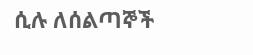ሲሉ ለሰልጣኞች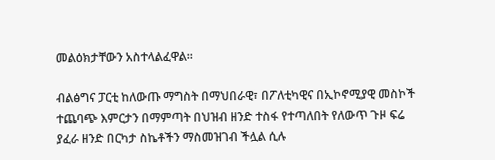መልዕክታቸውን አስተላልፈዋል።

ብልፅግና ፓርቲ ከለውጡ ማግስት በማህበራዊ፣ በፖለቲካዊና በኢኮኖሚያዊ መስኮች ተጨባጭ እምርታን በማምጣት በህዝብ ዘንድ ተስፋ የተጣለበት የለውጥ ጉዞ ፍሬ ያፈራ ዘንድ በርካታ ስኬቶችን ማስመዝገብ ችሏል ሲሉ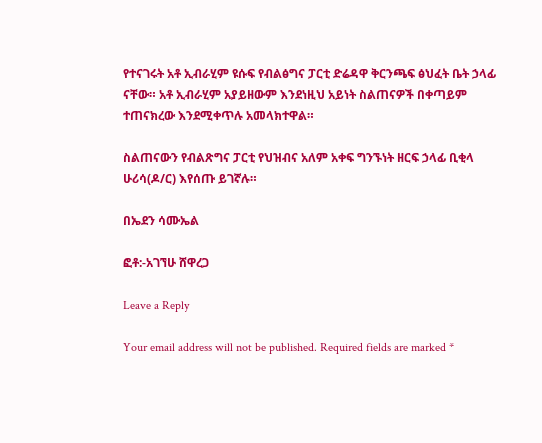የተናገሩት አቶ ኢብራሂም ዩሱፍ የብልፅግና ፓርቲ ድሬዳዋ ቅርንጫፍ ፅህፈት ቤት ኃላፊ ናቸው። አቶ ኢብራሂም አያይዘውም እንደነዚህ አይነት ስልጠናዎች በቀጣይም ተጠናክረው እንደሚቀጥሉ አመላክተዋል።

ስልጠናውን የብልጽግና ፓርቲ የህዝብና አለም አቀፍ ግንኙነት ዘርፍ ኃላፊ ቢቂላ ሁሪሳ(ዶ/ር) እየሰጡ ይገኛሉ።

በኤደን ሳሙኤል

ፎቶ:-አገኘሁ ሸዋረጋ

Leave a Reply

Your email address will not be published. Required fields are marked *